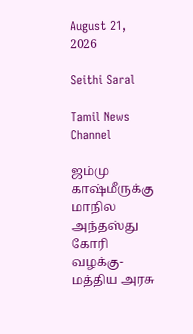August 21, 2026

Seithi Saral

Tamil News Channel

ஜம்மு காஷ்மீருக்கு மாநில அந்தஸ்து கோரி வழக்கு- மத்திய அரசு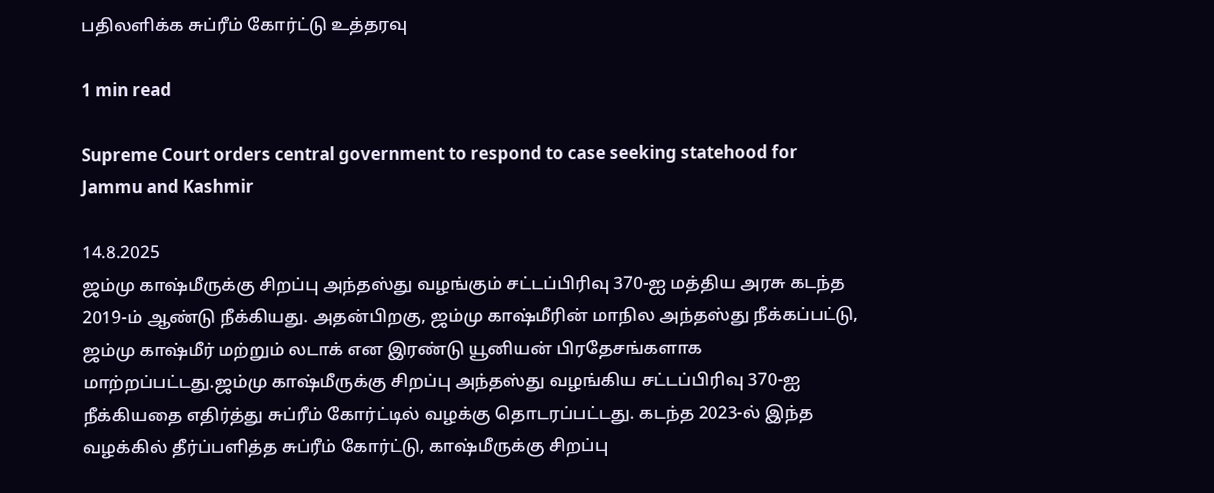பதிலளிக்க சுப்ரீம் கோர்ட்டு உத்தரவு

1 min read

Supreme Court orders central government to respond to case seeking statehood for Jammu and Kashmir

14.8.2025
ஜம்மு காஷ்மீருக்கு சிறப்பு அந்தஸ்து வழங்கும் சட்டப்பிரிவு 370-ஐ மத்திய அரசு கடந்த 2019-ம் ஆண்டு நீக்கியது. அதன்பிறகு, ஜம்மு காஷ்மீரின் மாநில அந்தஸ்து நீக்கப்பட்டு, ஜம்மு காஷ்மீர் மற்றும் லடாக் என இரண்டு யூனியன் பிரதேசங்களாக மாற்றப்பட்டது.ஜம்மு காஷ்மீருக்கு சிறப்பு அந்தஸ்து வழங்கிய சட்டப்பிரிவு 370-ஐ நீக்கியதை எதிர்த்து சுப்ரீம் கோர்ட்டில் வழக்கு தொடரப்பட்டது. கடந்த 2023-ல் இந்த வழக்கில் தீர்ப்பளித்த சுப்ரீம் கோர்ட்டு, காஷ்மீருக்கு சிறப்பு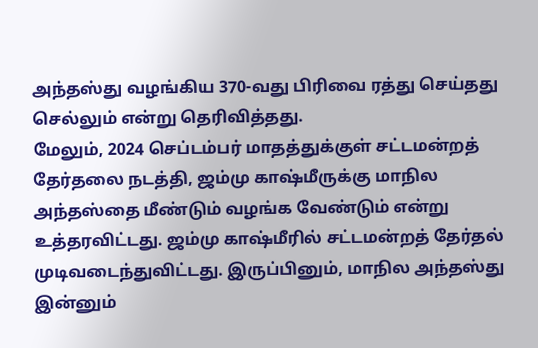அந்தஸ்து வழங்கிய 370-வது பிரிவை ரத்து செய்தது செல்லும் என்று தெரிவித்தது.
மேலும், 2024 செப்டம்பர் மாதத்துக்குள் சட்டமன்றத் தேர்தலை நடத்தி, ஜம்மு காஷ்மீருக்கு மாநில அந்தஸ்தை மீண்டும் வழங்க வேண்டும் என்று உத்தரவிட்டது. ஜம்மு காஷ்மீரில் சட்டமன்றத் தேர்தல் முடிவடைந்துவிட்டது. இருப்பினும், மாநில அந்தஸ்து இன்னும்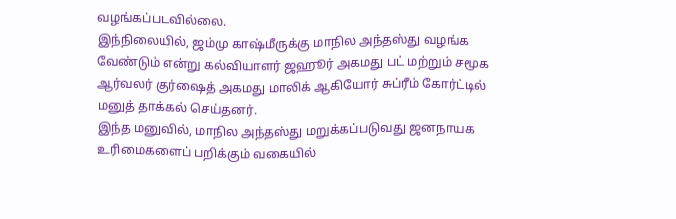வழங்கப்படவில்லை.
இந்நிலையில், ஜம்மு காஷ்மீருக்கு மாநில அந்தஸ்து வழங்க வேண்டும் என்று கல்வியாளர் ஜஹூர் அகமது பட் மற்றும் சமூக ஆர்வலர் குர்ஷைத் அகமது மாலிக் ஆகியோர் சுப்ரீம் கோர்ட்டில் மனுத் தாக்கல் செய்தனர்.
இந்த மனுவில், மாநில அந்தஸ்து மறுக்கப்படுவது ஜனநாயக உரிமைகளைப் பறிக்கும் வகையில்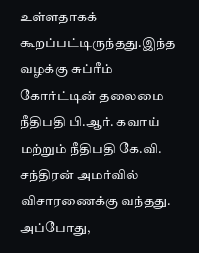உள்ளதாகக் கூறப்பட்டிருந்தது.இந்த வழக்கு சுப்ரீம் கோர்ட்டின் தலைமை நீதிபதி பி.ஆர். கவாய் மற்றும் நீதிபதி கே.வி. சந்திரன் அமர்வில் விசாரணைக்கு வந்தது. அப்போது,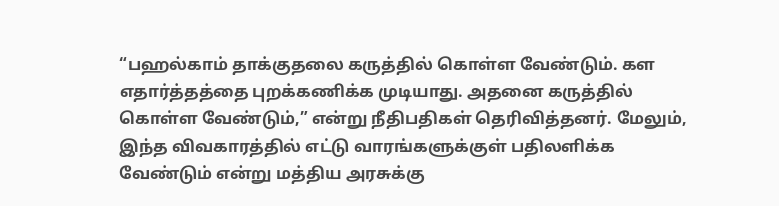“பஹல்காம் தாக்குதலை கருத்தில் கொள்ள வேண்டும். கள எதார்த்தத்தை புறக்கணிக்க முடியாது. அதனை கருத்தில் கொள்ள வேண்டும்,” என்று நீதிபதிகள் தெரிவித்தனர். மேலும், இந்த விவகாரத்தில் எட்டு வாரங்களுக்குள் பதிலளிக்க வேண்டும் என்று மத்திய அரசுக்கு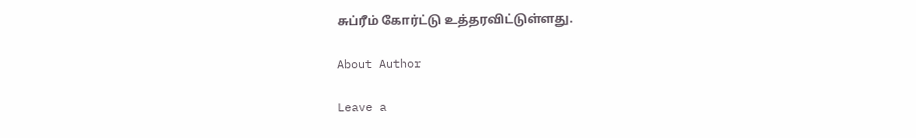சுப்ரீம் கோர்ட்டு உத்தரவிட்டுள்ளது.

About Author

Leave a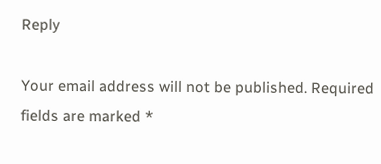Reply

Your email address will not be published. Required fields are marked *